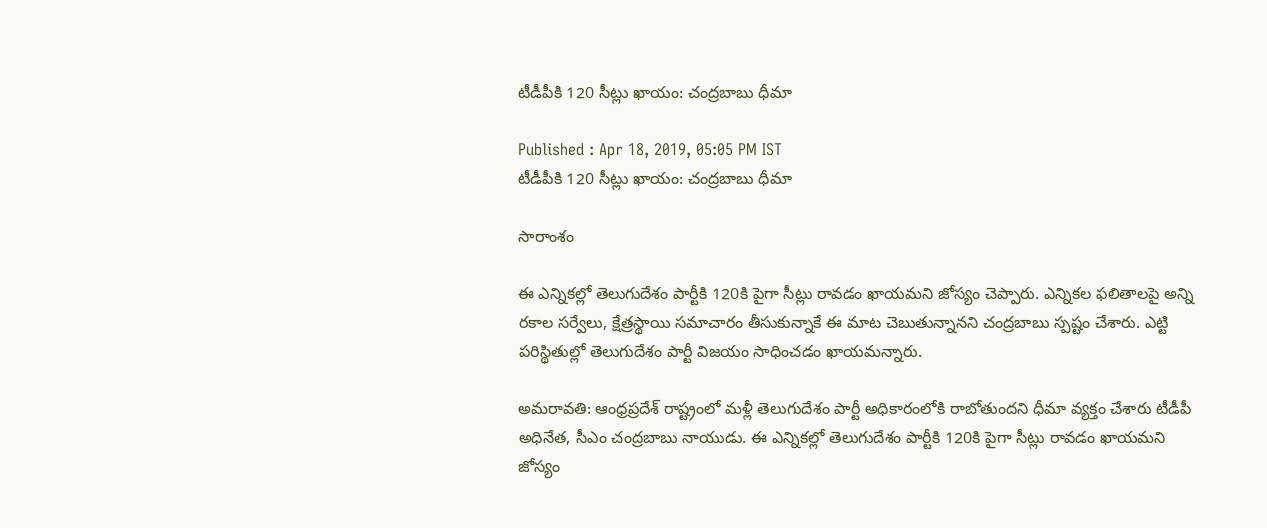టీడీపీకి 120 సీట్లు ఖాయం: చంద్రబాబు ధీమా

Published : Apr 18, 2019, 05:05 PM IST
టీడీపీకి 120 సీట్లు ఖాయం: చంద్రబాబు ధీమా

సారాంశం

ఈ ఎన్నికల్లో తెలుగుదేశం పార్టీకి 120కి పైగా సీట్లు రావడం ఖాయమని జోస్యం చెప్పారు. ఎన్నికల ఫలితాలపై అన్ని రకాల సర్వేలు, క్షేత్రస్థాయి సమాచారం తీసుకున్నాకే ఈ మాట చెబుతున్నానని చంద్రబాబు స్పష్టం చేశారు. ఎట్టి పరిస్థితుల్లో తెలుగుదేశం పార్టీ విజయం సాధించడం ఖాయమన్నారు.

అమరావతి: ఆంధ్రప్రదేశ్ రాష్ట్రంలో మళ్లీ తెలుగుదేశం పార్టీ అధికారంలోకి రాబోతుందని ధీమా వ్యక్తం చేశారు టీడీపీ అధినేత, సీఎం చంద్రబాబు నాయుడు. ఈ ఎన్నికల్లో తెలుగుదేశం పార్టీకి 120కి పైగా సీట్లు రావడం ఖాయమని జోస్యం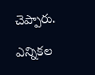చెప్పారు.

ఎన్నికల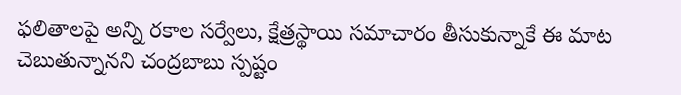ఫలితాలపై అన్ని రకాల సర్వేలు, క్షేత్రస్థాయి సమాచారం తీసుకున్నాకే ఈ మాట చెబుతున్నానని చంద్రబాబు స్పష్టం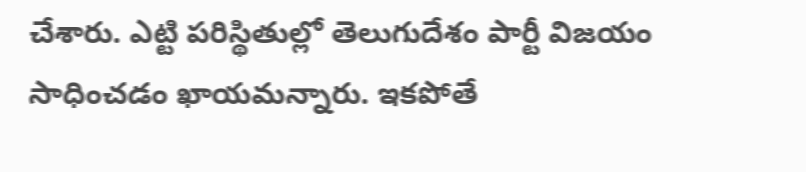చేశారు. ఎట్టి పరిస్థితుల్లో తెలుగుదేశం పార్టీ విజయం సాధించడం ఖాయమన్నారు. ఇకపోతే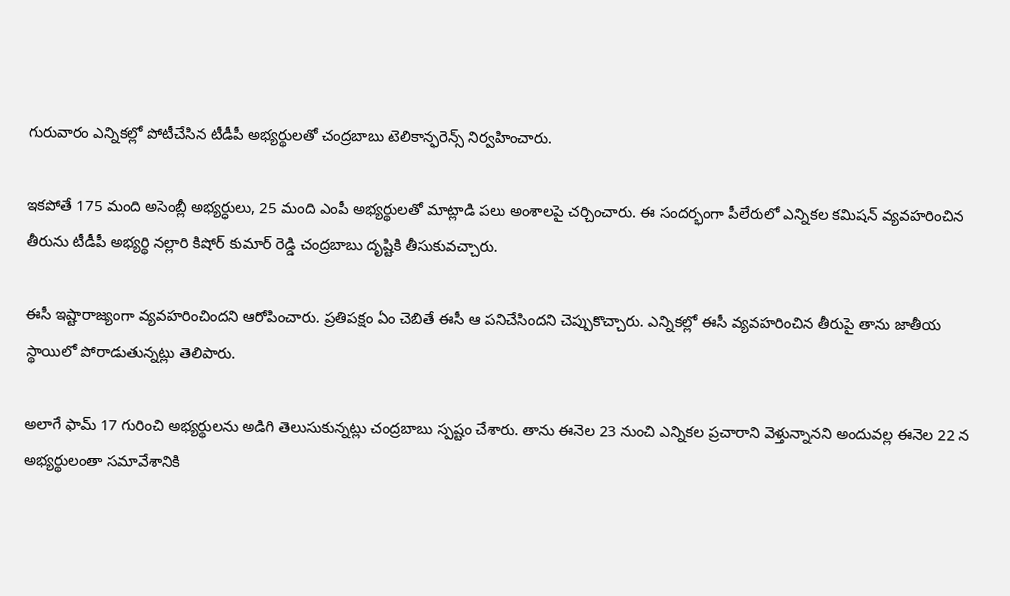గురువారం ఎన్నికల్లో పోటీచేసిన టీడీపీ అభ్యర్థులతో చంద్రబాబు టెలికాన్ఫరెన్స్ నిర్వహించారు.

ఇకపోతే 175 మంది అసెంబ్లీ అభ్యర్ధులు, 25 మంది ఎంపీ అభ్యర్థులతో మాట్లాడి పలు అంశాలపై చర్చించారు. ఈ సందర్భంగా పీలేరులో ఎన్నికల కమిషన్ వ్యవహరించిన తీరును టీడీపీ అభ్యర్థి నల్లారి కిషోర్ కుమార్ రెడ్డి చంద్రబాబు దృష్టికి తీసుకువచ్చారు.

ఈసీ ఇష్టారాజ్యంగా వ్యవహరించిందని ఆరోపించారు. ప్రతిపక్షం ఏం చెబితే ఈసీ ఆ పనిచేసిందని చెప్పుకొచ్చారు. ఎన్నికల్లో ఈసీ వ్యవహరించిన తీరుపై తాను జాతీయ స్థాయిలో పోరాడుతున్నట్లు తెలిపారు.

అలాగే ఫామ్ 17 గురించి అభ్యర్థులను అడిగి తెలుసుకున్నట్లు చంద్రబాబు స్పష్టం చేశారు. తాను ఈనెల 23 నుంచి ఎన్నికల ప్రచారాని వెళ్తున్నానని అందువల్ల ఈనెల 22 న అభ్యర్థులంతా సమావేశానికి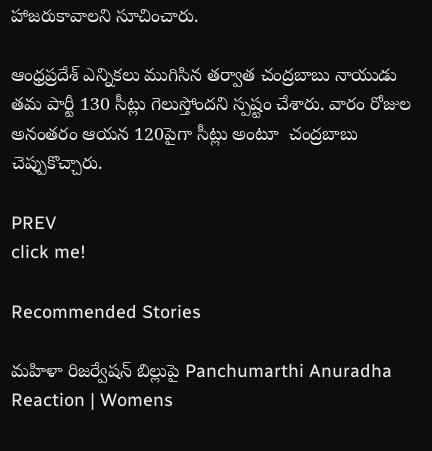హాజరుకావాలని సూచించారు.

ఆంధ్రప్రదేశ్ ఎన్నికలు ముగిసిన తర్వాత చంద్రబాబు నాయుడు తమ పార్టీ 130 సీట్లు గెలుస్తోందని స్పష్టం చేశారు. వారం రోజుల అనంతరం ఆయన 120పైగా సీట్లు అంటూ  చంద్రబాబు చెప్పుకొచ్చారు.

PREV
click me!

Recommended Stories

మహిళా రిజర్వేషన్ బిల్లుపై Panchumarthi Anuradha Reaction | Womens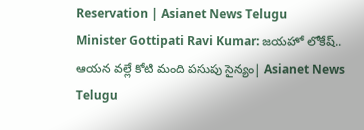Reservation | Asianet News Telugu
Minister Gottipati Ravi Kumar: జయహో లోకేష్.. ఆయన వల్లే కోటి మంది పసుపు సైన్యం| Asianet News Telugu